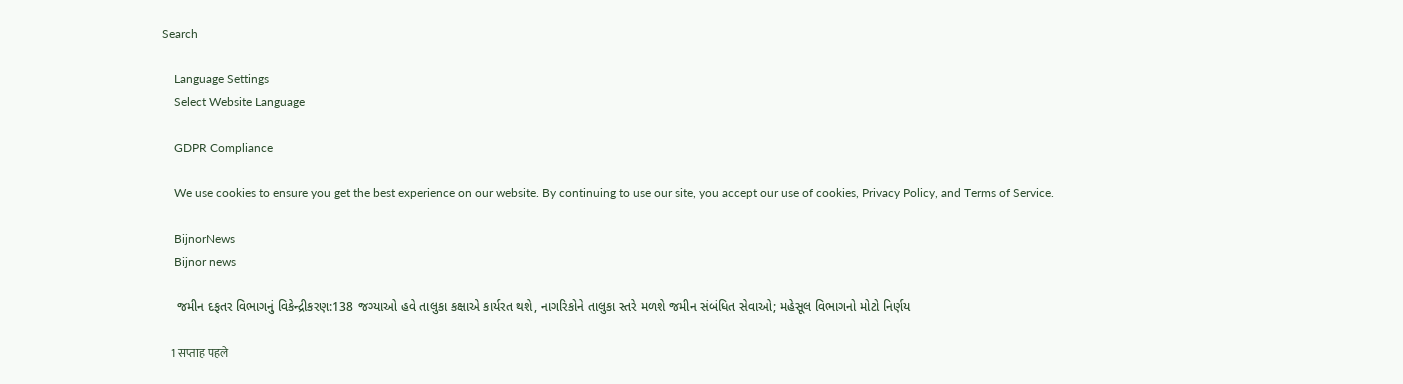Search

    Language Settings
    Select Website Language

    GDPR Compliance

    We use cookies to ensure you get the best experience on our website. By continuing to use our site, you accept our use of cookies, Privacy Policy, and Terms of Service.

    BijnorNews
    Bijnor news

    જમીન દફતર વિભાગનું વિકેન્દ્રીકરણ:138 જગ્યાઓ હવે તાલુકા કક્ષાએ કાર્યરત થશે, નાગરિકોને તાલુકા સ્તરે મળશે જમીન સંબંધિત સેવાઓ; મહેસૂલ વિભાગનો મોટો નિર્ણય

    1 सप्ताह पहले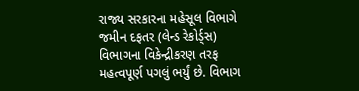રાજ્ય સરકારના મહેસૂલ વિભાગે જમીન દફતર (લેન્ડ રેકોર્ડ્સ) વિભાગના વિકેન્દ્રીકરણ તરફ મહત્વપૂર્ણ પગલું ભર્યું છે. વિભાગ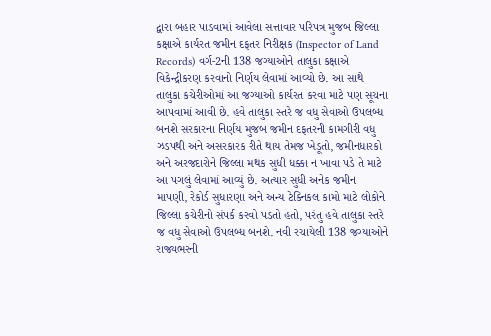દ્વારા બહાર પાડવામાં આવેલા સત્તાવાર પરિપત્ર મુજબ જિલ્લા કક્ષાએ કાર્યરત જમીન દફતર નિરીક્ષક (Inspector of Land Records) વર્ગ-2ની 138 જગ્યાઓને તાલુકા કક્ષાએ વિકેન્દ્રીકરણ કરવાનો નિર્ણય લેવામાં આવ્યો છે. આ સાથે તાલુકા કચેરીઓમાં આ જગ્યાઓ કાર્યરત કરવા માટે પણ સૂચના આપવામાં આવી છે. હવે તાલુકા સ્તરે જ વધુ સેવાઓ ઉપલબ્ધ બનશે સરકારના નિર્ણય મુજબ જમીન દફતરની કામગીરી વધુ ઝડપથી અને અસરકારક રીતે થાય તેમજ ખેડૂતો, જમીનધારકો અને અરજદારોને જિલ્લા મથક સુધી ધક્કા ન ખાવા પડે તે માટે આ પગલું લેવામાં આવ્યું છે. અત્યાર સુધી અનેક જમીન માપણી, રેકોર્ડ સુધારણા અને અન્ય ટેક્નિકલ કામો માટે લોકોને જિલ્લા કચેરીનો સંપર્ક કરવો પડતો હતો, પરંતુ હવે તાલુકા સ્તરે જ વધુ સેવાઓ ઉપલબ્ધ બનશે. નવી રચાયેલી 138 જગ્યાઓને રાજ્યભરની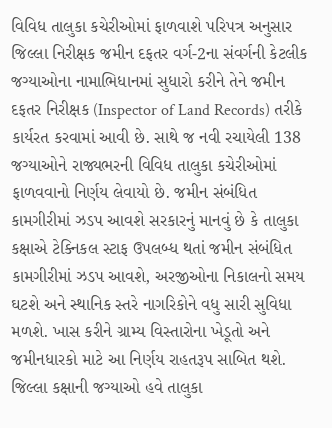વિવિધ તાલુકા કચેરીઓમાં ફાળવાશે પરિપત્ર અનુસાર જિલ્લા નિરીક્ષક જમીન દફતર વર્ગ-2ના સંવર્ગની કેટલીક જગ્યાઓના નામાભિધાનમાં સુધારો કરીને તેને જમીન દફતર નિરીક્ષક (Inspector of Land Records) તરીકે કાર્યરત કરવામાં આવી છે. સાથે જ નવી રચાયેલી 138 જગ્યાઓને રાજ્યભરની વિવિધ તાલુકા કચેરીઓમાં ફાળવવાનો નિર્ણય લેવાયો છે. જમીન સંબંધિત કામગીરીમાં ઝડપ આવશે સરકારનું માનવું છે કે તાલુકા કક્ષાએ ટેક્નિકલ સ્ટાફ ઉપલબ્ધ થતાં જમીન સંબંધિત કામગીરીમાં ઝડપ આવશે, અરજીઓના નિકાલનો સમય ઘટશે અને સ્થાનિક સ્તરે નાગરિકોને વધુ સારી સુવિધા મળશે. ખાસ કરીને ગ્રામ્ય વિસ્તારોના ખેડૂતો અને જમીનધારકો માટે આ નિર્ણય રાહતરૂપ સાબિત થશે. જિલ્લા કક્ષાની જગ્યાઓ હવે તાલુકા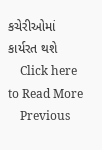કચેરીઓમાં કાર્યરત થશે
    Click here to Read More
    Previous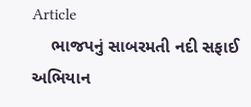Article
    ભાજપનું સાબરમતી નદી સફાઈ અભિયાન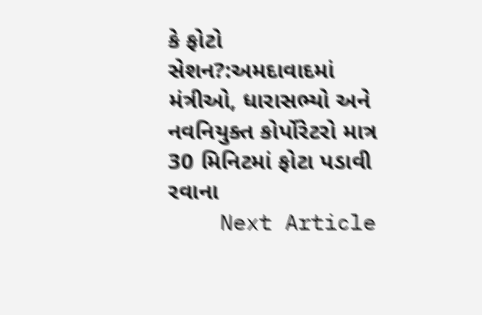કે ફોટો સેશન?:અમદાવાદમાં મંત્રીઓ, ધારાસભ્યો અને નવનિયુક્ત કોર્પોરેટરો માત્ર 30 મિનિટમાં ફોટા પડાવી રવાના
    Next Article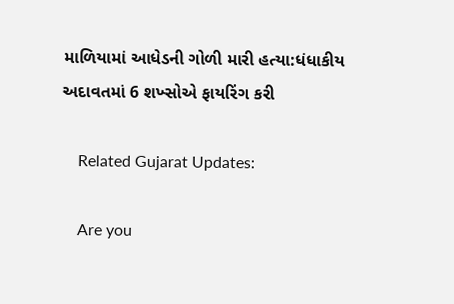માળિયામાં આધેડની ગોળી મારી હત્યા:ધંધાકીય અદાવતમાં 6 શખ્સોએ ફાયરિંગ કરી

    Related Gujarat Updates:

    Are you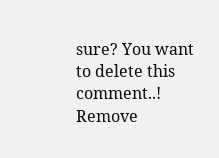sure? You want to delete this comment..! Remove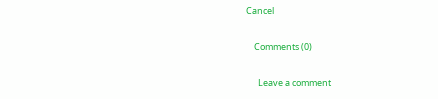Cancel

    Comments (0)

      Leave a comment